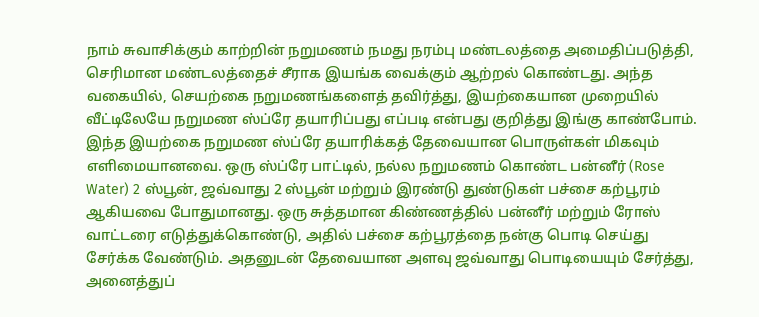நாம் சுவாசிக்கும் காற்றின் நறுமணம் நமது நரம்பு மண்டலத்தை அமைதிப்படுத்தி, செரிமான மண்டலத்தைச் சீராக இயங்க வைக்கும் ஆற்றல் கொண்டது. அந்த வகையில், செயற்கை நறுமணங்களைத் தவிர்த்து, இயற்கையான முறையில் வீட்டிலேயே நறுமண ஸ்ப்ரே தயாரிப்பது எப்படி என்பது குறித்து இங்கு காண்போம்.
இந்த இயற்கை நறுமண ஸ்ப்ரே தயாரிக்கத் தேவையான பொருள்கள் மிகவும் எளிமையானவை. ஒரு ஸ்ப்ரே பாட்டில், நல்ல நறுமணம் கொண்ட பன்னீர் (Rose Water) 2 ஸ்பூன், ஜவ்வாது 2 ஸ்பூன் மற்றும் இரண்டு துண்டுகள் பச்சை கற்பூரம் ஆகியவை போதுமானது. ஒரு சுத்தமான கிண்ணத்தில் பன்னீர் மற்றும் ரோஸ் வாட்டரை எடுத்துக்கொண்டு, அதில் பச்சை கற்பூரத்தை நன்கு பொடி செய்து சேர்க்க வேண்டும். அதனுடன் தேவையான அளவு ஜவ்வாது பொடியையும் சேர்த்து, அனைத்துப்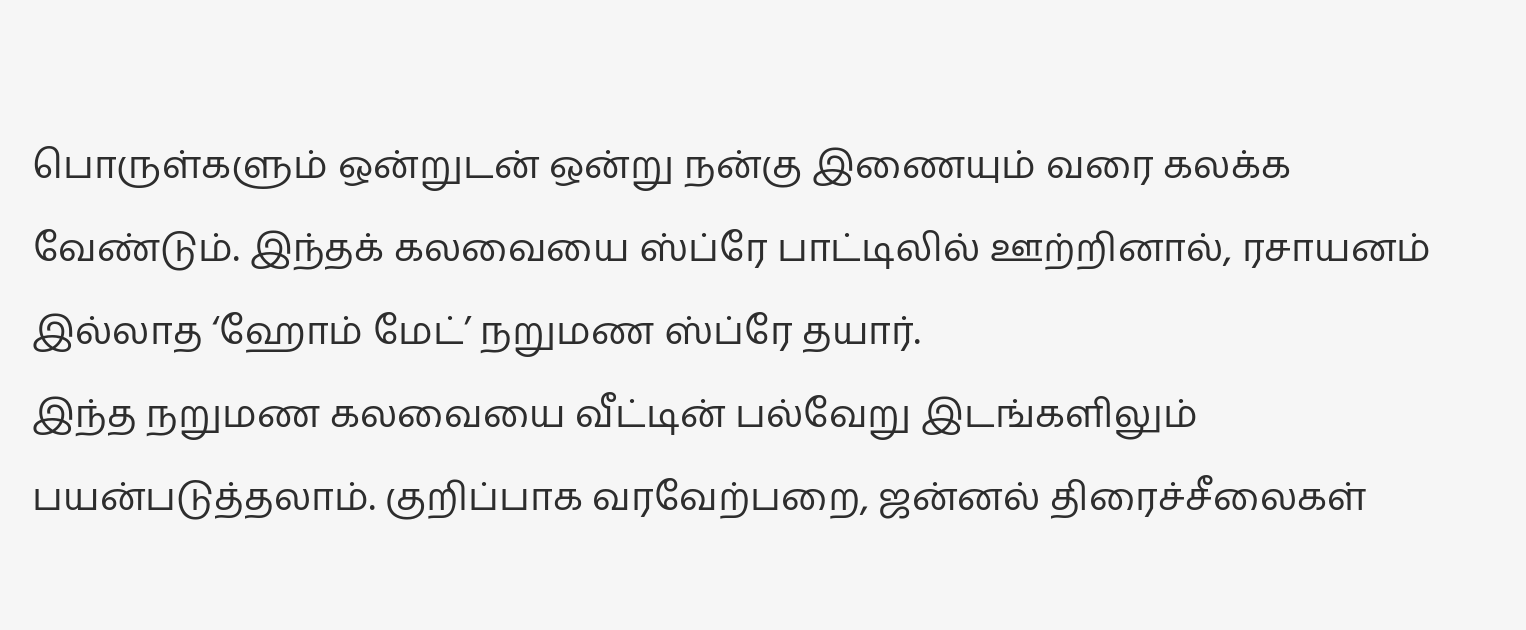பொருள்களும் ஒன்றுடன் ஒன்று நன்கு இணையும் வரை கலக்க வேண்டும். இந்தக் கலவையை ஸ்ப்ரே பாட்டிலில் ஊற்றினால், ரசாயனம் இல்லாத ‘ஹோம் மேட்’ நறுமண ஸ்ப்ரே தயார்.
இந்த நறுமண கலவையை வீட்டின் பல்வேறு இடங்களிலும் பயன்படுத்தலாம். குறிப்பாக வரவேற்பறை, ஜன்னல் திரைச்சீலைகள்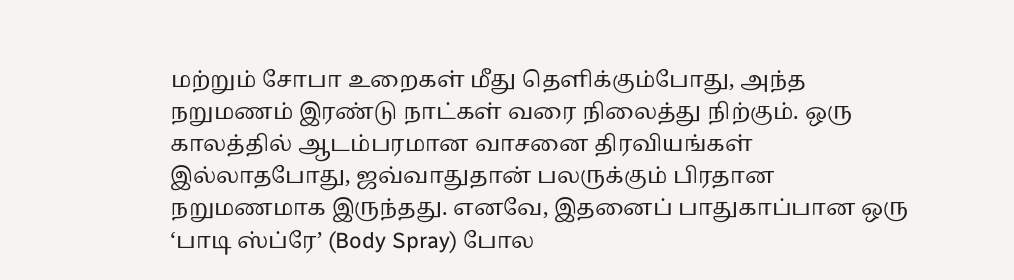மற்றும் சோபா உறைகள் மீது தெளிக்கும்போது, அந்த நறுமணம் இரண்டு நாட்கள் வரை நிலைத்து நிற்கும். ஒரு காலத்தில் ஆடம்பரமான வாசனை திரவியங்கள் இல்லாதபோது, ஜவ்வாதுதான் பலருக்கும் பிரதான நறுமணமாக இருந்தது. எனவே, இதனைப் பாதுகாப்பான ஒரு ‘பாடி ஸ்ப்ரே’ (Body Spray) போல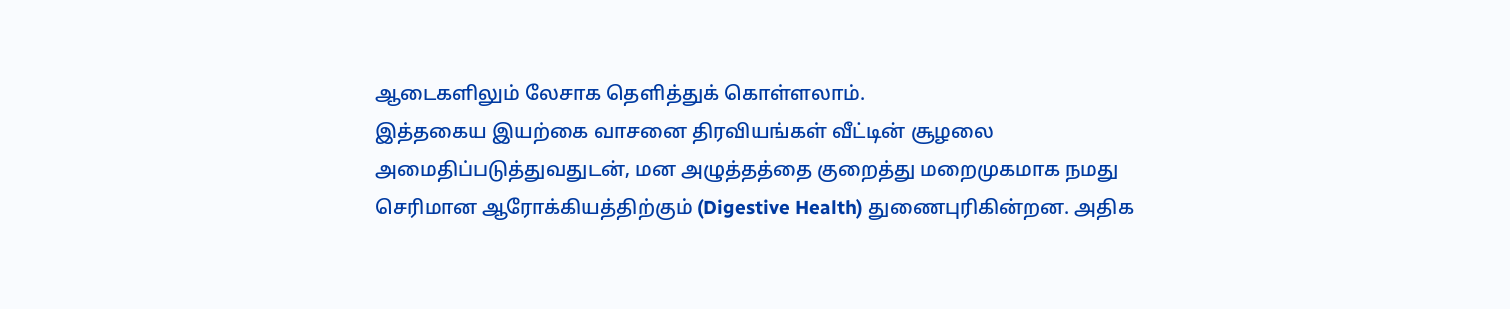ஆடைகளிலும் லேசாக தெளித்துக் கொள்ளலாம்.
இத்தகைய இயற்கை வாசனை திரவியங்கள் வீட்டின் சூழலை அமைதிப்படுத்துவதுடன், மன அழுத்தத்தை குறைத்து மறைமுகமாக நமது செரிமான ஆரோக்கியத்திற்கும் (Digestive Health) துணைபுரிகின்றன. அதிக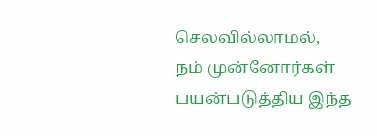செலவில்லாமல், நம் முன்னோர்கள் பயன்படுத்திய இந்த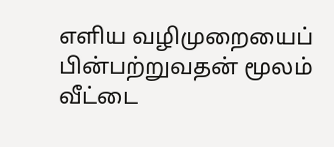எளிய வழிமுறையைப் பின்பற்றுவதன் மூலம் வீட்டை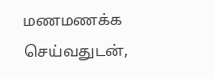மணமணக்க செய்வதுடன்,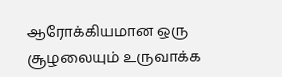ஆரோக்கியமான ஒரு சூழலையும் உருவாக்க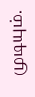முடியும்.